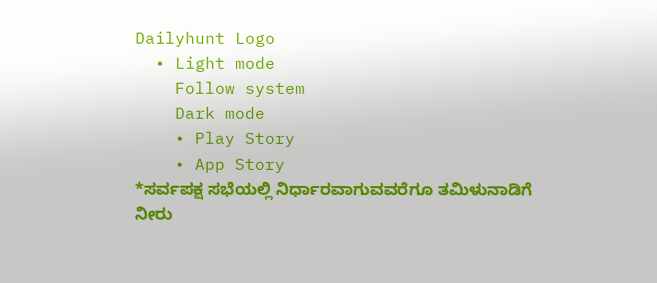Dailyhunt Logo
  • Light mode
    Follow system
    Dark mode
    • Play Story
    • App Story
*ಸರ್ವಪಕ್ಷ ಸಭೆಯಲ್ಲಿ ನಿರ್ಧಾರವಾಗುವವರೆಗೂ ತಮಿಳುನಾಡಿಗೆ ನೀರು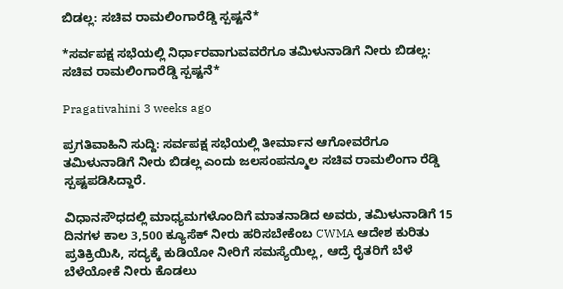ಬಿಡಲ್ಲ: ಸಚಿವ ರಾಮಲಿಂಗಾರೆಡ್ಡಿ ಸ್ಪಷ್ಟನೆ*

*ಸರ್ವಪಕ್ಷ ಸಭೆಯಲ್ಲಿ ನಿರ್ಧಾರವಾಗುವವರೆಗೂ ತಮಿಳುನಾಡಿಗೆ ನೀರು ಬಿಡಲ್ಲ: ಸಚಿವ ರಾಮಲಿಂಗಾರೆಡ್ಡಿ ಸ್ಪಷ್ಟನೆ*

Pragativahini 3 weeks ago

ಪ್ರಗತಿವಾಹಿನಿ ಸುದ್ದಿ: ಸರ್ವಪಕ್ಷ ಸಭೆಯಲ್ಲಿ ತೀರ್ಮಾನ ಆಗೋವರೆಗೂ ತಮಿಳುನಾಡಿಗೆ ನೀರು ಬಿಡಲ್ಲ ಎಂದು ಜಲಸಂಪನ್ಮೂಲ ಸಚಿವ ರಾಮಲಿಂಗಾ ರೆಡ್ಡಿ ಸ್ಪಷ್ಟಪಡಿಸಿದ್ದಾರೆ.

ವಿಧಾನಸೌಧದಲ್ಲಿ ಮಾಧ್ಯಮಗಳೊಂದಿಗೆ ಮಾತನಾಡಿದ ಅವರು, ತಮಿಳುನಾಡಿಗೆ 15 ದಿನಗಳ ಕಾಲ 3,500 ಕ್ಯೂಸೆಕ್‌ ನೀರು ಹರಿಸಬೇಕೆಂಬ CWMA ಆದೇಶ ಕುರಿತು ಪ್ರತಿಕ್ರಿಯಿಸಿ, ಸದ್ಯಕ್ಕೆ ಕುಡಿಯೋ ನೀರಿಗೆ ಸಮಸ್ಯೆಯಿಲ್ಲ, ಆದ್ರೆ ರೈತರಿಗೆ ಬೆಳೆ ಬೆಳೆಯೋಕೆ ನೀರು ಕೊಡಲು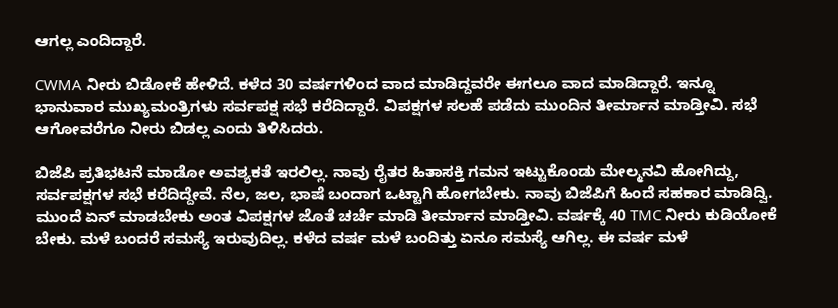ಆಗಲ್ಲ ಎಂದಿದ್ದಾರೆ.

CWMA ನೀರು ಬಿಡೋಕೆ ಹೇಳಿದೆ. ಕಳೆದ 30 ವರ್ಷಗಳಿಂದ ವಾದ ಮಾಡಿದ್ದವರೇ ಈಗಲೂ ವಾದ ಮಾಡಿದ್ದಾರೆ. ಇನ್ನೂ ಭಾನುವಾರ ಮುಖ್ಯಮಂತ್ರಿಗಳು ಸರ್ವಪಕ್ಷ ಸಭೆ ಕರೆದಿದ್ದಾರೆ. ವಿಪಕ್ಷಗಳ ಸಲಹೆ ಪಡೆದು ಮುಂದಿನ ತೀರ್ಮಾನ ಮಾಡ್ತೀವಿ. ಸಭೆ ಆಗೋವರೆಗೂ ನೀರು ಬಿಡಲ್ಲ ಎಂದು ತಿಳಿಸಿದರು.

ಬಿಜೆಪಿ ಪ್ರತಿಭಟನೆ ಮಾಡೋ ಅವಶ್ಯಕತೆ ಇರಲಿಲ್ಲ. ನಾವು ರೈತರ ಹಿತಾಸಕ್ತಿ ಗಮನ ಇಟ್ಟುಕೊಂಡು ಮೇಲ್ಮನವಿ ಹೋಗಿದ್ದು, ಸರ್ವಪಕ್ಷಗಳ ಸಭೆ ಕರೆದಿದ್ದೇವೆ. ನೆಲ, ಜಲ, ಭಾಷೆ ಬಂದಾಗ ಒಟ್ಟಾಗಿ ಹೋಗಬೇಕು. ನಾವು ಬಿಜೆಪಿಗೆ ಹಿಂದೆ ಸಹಕಾರ ಮಾಡಿದ್ವಿ. ಮುಂದೆ ಏನ್ ಮಾಡಬೇಕು ಅಂತ ವಿಪಕ್ಷಗಳ ಜೊತೆ ಚರ್ಚೆ ಮಾಡಿ ತೀರ್ಮಾನ ಮಾಡ್ತೀವಿ. ವರ್ಷಕ್ಕೆ 40 TMC ನೀರು ಕುಡಿಯೋಕೆ ಬೇಕು. ಮಳೆ ಬಂದರೆ ಸಮಸ್ಯೆ ಇರುವುದಿಲ್ಲ. ಕಳೆದ ವರ್ಷ ಮಳೆ ಬಂದಿತ್ತು ಏನೂ ಸಮಸ್ಯೆ ಆಗಿಲ್ಲ. ಈ ವರ್ಷ ಮಳೆ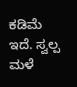ಕಡಿಮೆ ಇದೆ. ಸ್ವಲ್ಪ ಮಳೆ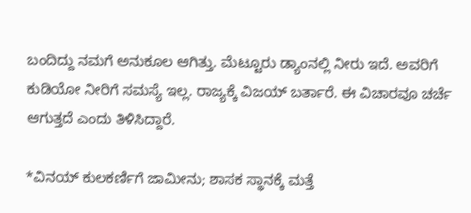ಬಂದಿದ್ದು ನಮಗೆ ಅನುಕೂಲ ಆಗಿತ್ತು. ಮೆಟ್ಟೂರು ಡ್ಯಾಂನಲ್ಲಿ ನೀರು ಇದೆ. ಅವರಿಗೆ ಕುಡಿಯೋ ನೀರಿಗೆ ಸಮಸ್ಯೆ ಇಲ್ಲ. ರಾಜ್ಯಕ್ಕೆ ವಿಜಯ್ ಬರ್ತಾರೆ. ಈ ವಿಚಾರವೂ ಚರ್ಚೆ ಆಗುತ್ತದೆ ಎಂದು ತಿಳಿಸಿದ್ದಾರೆ.

*ವಿನಯ್ ಕುಲಕರ್ಣಿಗೆ ಜಾಮೀನು; ಶಾಸಕ ಸ್ಥಾನಕ್ಕೆ ಮತ್ತೆ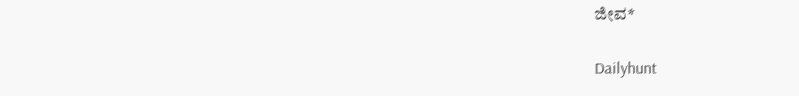ಜೀವ*

Dailyhunt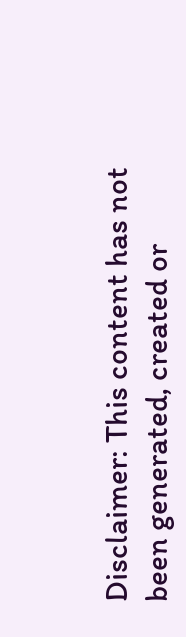Disclaimer: This content has not been generated, created or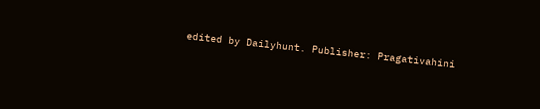edited by Dailyhunt. Publisher: Pragativahini